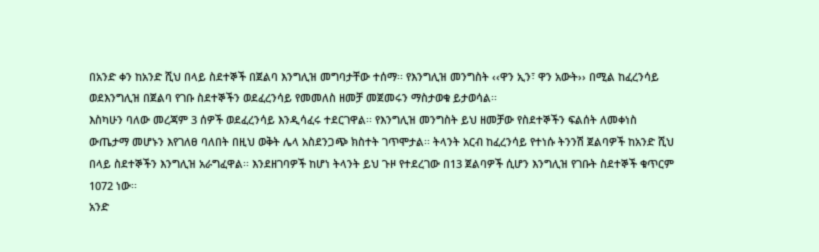በአንድ ቀን ከአንድ ሺህ በላይ ስደተኞች በጀልባ እንግሊዝ መግባታቸው ተሰማ፡፡ የእንግሊዝ መንግስት ‹‹ዋን ኢን፣ ዋን አውት›› በሚል ከፈረንሳይ ወደእንግሊዝ በጀልባ የገቡ ስደተኞችን ወደፈረንሳይ የመመለስ ዘመቻ መጀመሩን ማስታወቁ ይታወሳል፡፡
እስካሁን ባለው መረጃም 3 ሰዎች ወደፈረንሳይ እንዲሳፈሩ ተደርገዋል፡፡ የእንግሊዝ መንግስት ይህ ዘመቻው የስደተኞችን ፍልሰት ለመቀነስ ውጤታማ መሆኑን እየገለፀ ባለበት በዚህ ወቅት ሌላ አስደንጋጭ ክስተት ገጥሞታል፡፡ ትላንት አርብ ከፈረንሳይ የተነሱ ትንንሽ ጀልባዎች ከአንድ ሺህ በላይ ስደተኞችን እንግሊዝ አራግፈዋል፡፡ እንደዘገባዎች ከሆነ ትላንት ይህ ጉዞ የተደረገው በ13 ጀልባዎች ሲሆን እንግሊዝ የገቡት ስደተኞች ቁጥርም 1072 ነው፡፡
አንድ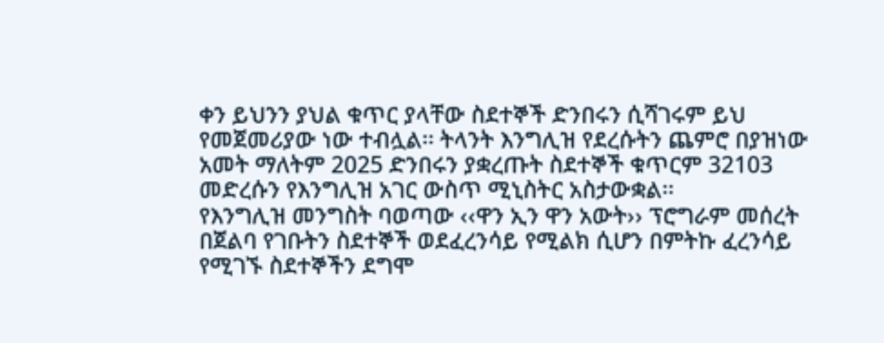ቀን ይህንን ያህል ቁጥር ያላቸው ስደተኞች ድንበሩን ሲሻገሩም ይህ የመጀመሪያው ነው ተብሏል፡፡ ትላንት እንግሊዝ የደረሱትን ጨምሮ በያዝነው አመት ማለትም 2025 ድንበሩን ያቋረጡት ስደተኞች ቁጥርም 32103 መድረሱን የእንግሊዝ አገር ውስጥ ሚኒስትር አስታውቋል፡፡
የእንግሊዝ መንግስት ባወጣው ‹‹ዋን ኢን ዋን አውት›› ፕሮግራም መሰረት በጀልባ የገቡትን ስደተኞች ወደፈረንሳይ የሚልክ ሲሆን በምትኩ ፈረንሳይ የሚገኙ ስደተኞችን ደግሞ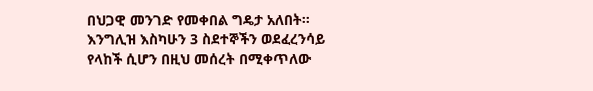በህጋዊ መንገድ የመቀበል ግዴታ አለበት፡፡ እንግሊዝ እስካሁን 3 ስደተኞችን ወደፈረንሳይ የላከች ሲሆን በዚህ መሰረት በሚቀጥለው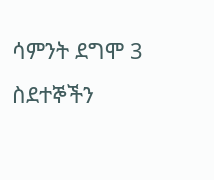ሳምንት ደግሞ 3 ስደተኞችን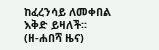ከፈረንሳይ ለመቀበል እቅድ ይዛለች፡፡
(ዘ-ሐበሻ ዜና)